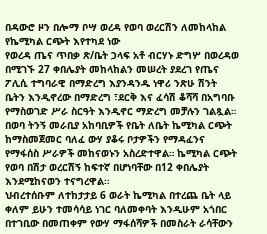በዳውሮ ዞን በሎማ ቦሣ ወረዳ የወባ ወረርሽን ለመከላከል የኬሚካል ርጭት እየተካደ ነው
የወረዳ ጤና ጥበቃ ጽ/ቤት ኃላፍ አቶ ብርሃኑ ድግሦ በወረዳወ በሚገኙ 27 ቀበሌያት መከላከልን መሠረት ያደረገ የጤና ፖሊሲ ተግባራዊ በማድረግ እያንዳንዱ ነዋሪ ንጽሁ ሽንት ቤትን እንዲኖረው በማድረግ ፣ደርቅ እና ፈሳሽ ቆሻሻ በአግባቡ የማስወገድ ሥራ ስርዓት እንዲኖር ማድረግ መቻሉን ገልጿል።
በወባ ትንኝ መራቢያ አከባቢዎች የቤት ለቤት ኬሚካል ርጭት ከማስመጀመር ባለፈ ውሃ ያቆሩ ቦታዎችን የማዳፈንና የማፋሰስ ሥራዎች መከናወኑን አስረድተዋል። ኬሚካል ርጭት የወባ በሽታ ወረርሽኝ ከፍተኛ በሆነባቸው በ12 ቀበሌያት እንደሚከናወን ተናግረዋል፡፡
ህብረተሰቡም ለተከታታይ 6 ወራት ኬሚካል በተረጨ ቤት ላይ ቀለም ይሁን ተመሳሳይ ነገር ባለመቀባት እንዲሁም አጎበር በተገቢው በመጠቀም የውሃ ማፋሰሻዎች በመስራት ራሳቸውን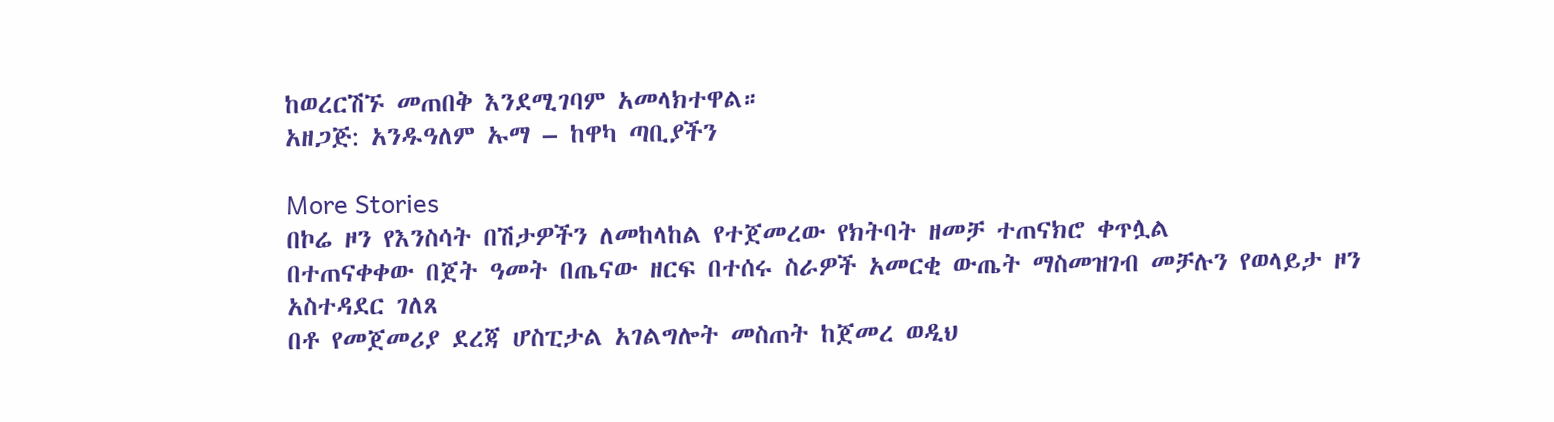ከወረርሽኙ መጠበቅ እንደሚገባም አመላክተዋል።
አዘጋጅ: አንዱዓለም ኡማ – ከዋካ ጣቢያችን

More Stories
በኮሬ ዞን የእንስሳት በሽታዎችን ለመከላከል የተጀመረው የክትባት ዘመቻ ተጠናክሮ ቀጥሏል
በተጠናቀቀው በጀት ዓመት በጤናው ዘርፍ በተሰሩ ስራዎች አመርቂ ውጤት ማስመዝገብ መቻሉን የወላይታ ዞን አስተዳደር ገለጸ
በቶ የመጀመሪያ ደረጃ ሆስፒታል አገልግሎት መስጠት ከጀመረ ወዲህ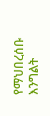የማህበረሰቡ እንግልት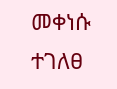መቀነሱ ተገለፀ